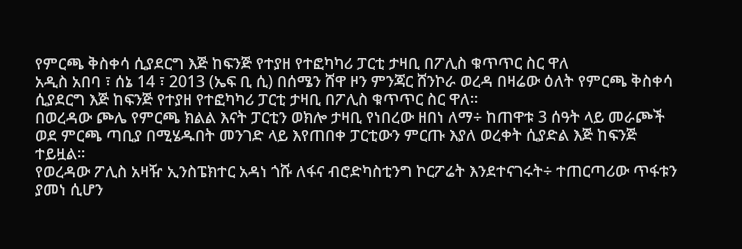የምርጫ ቅስቀሳ ሲያደርግ እጅ ከፍንጅ የተያዘ የተፎካካሪ ፓርቲ ታዛቢ በፖሊስ ቁጥጥር ስር ዋለ
አዲስ አበባ ፣ ሰኔ 14 ፣ 2013 (ኤፍ ቢ ሲ) በሰሜን ሸዋ ዞን ምንጃር ሸንኮራ ወረዳ በዛሬው ዕለት የምርጫ ቅስቀሳ ሲያደርግ እጅ ከፍንጅ የተያዘ የተፎካካሪ ፓርቲ ታዛቢ በፖሊስ ቁጥጥር ስር ዋለ።
በወረዳው ጮሌ የምርጫ ክልል እናት ፓርቲን ወክሎ ታዛቢ የነበረው ዘበነ ለማ÷ ከጠዋቱ 3 ሰዓት ላይ መራጮች ወደ ምርጫ ጣቢያ በሚሄዱበት መንገድ ላይ እየጠበቀ ፓርቲውን ምርጡ እያለ ወረቀት ሲያድል እጅ ከፍንጅ ተይዟል፡፡
የወረዳው ፖሊስ አዛዥ ኢንስፔክተር አዳነ ጎሹ ለፋና ብሮድካስቲንግ ኮርፖሬት እንደተናገሩት÷ ተጠርጣሪው ጥፋቱን ያመነ ሲሆን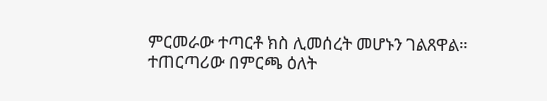ምርመራው ተጣርቶ ክስ ሊመሰረት መሆኑን ገልጸዋል።
ተጠርጣሪው በምርጫ ዕለት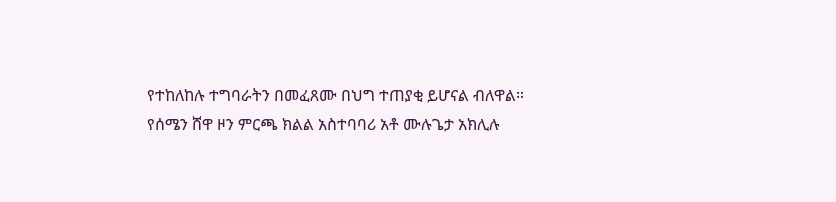የተከለከሉ ተግባራትን በመፈጸሙ በህግ ተጠያቂ ይሆናል ብለዋል።
የሰሜን ሸዋ ዞን ምርጫ ክልል አስተባባሪ አቶ ሙሉጌታ አክሊሉ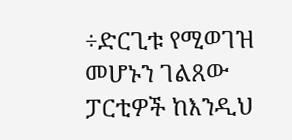÷ድርጊቱ የሚወገዝ መሆኑን ገልጸው ፓርቲዎች ከእንዲህ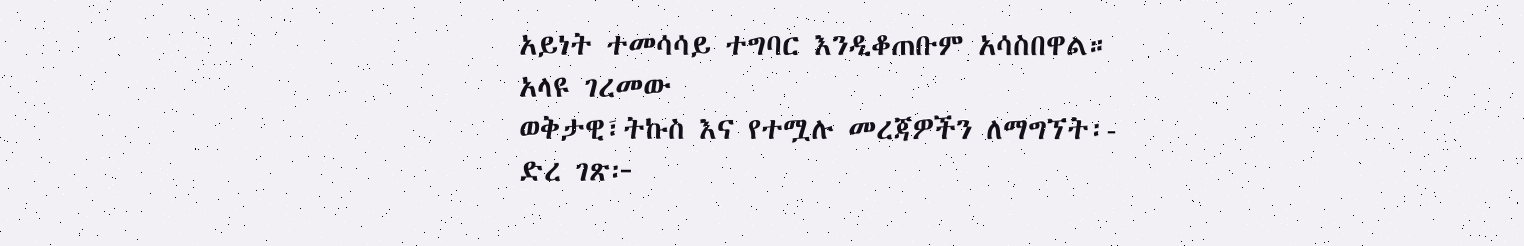አይነት ተመሳሳይ ተግባር እንዲቆጠቡም አሳስበዋል።
አላዩ ገረመው
ወቅታዊ፣ትኩስ እና የተሟሉ መረጃዎችን ለማግኘት፡-
ድረ ገጽ፦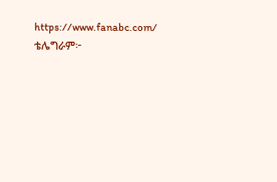https://www.fanabc.com/
ቴሌግራም፦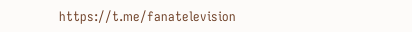https://t.me/fanatelevision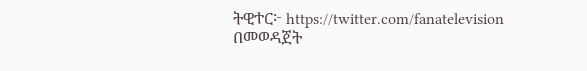ትዊተር፦ https://twitter.com/fanatelevision በመወዳጀት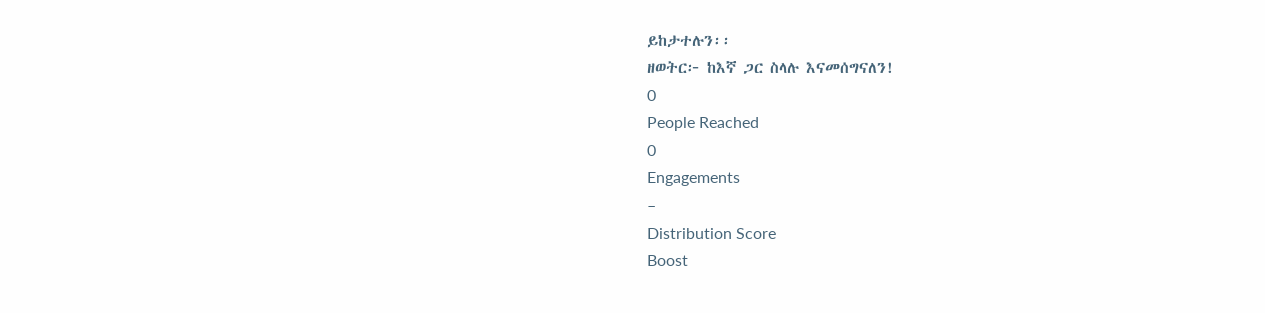ይከታተሉን፡፡
ዘወትር፦ ከእኛ ጋር ስላሉ እናመሰግናለን!
0
People Reached
0
Engagements
–
Distribution Score
Boost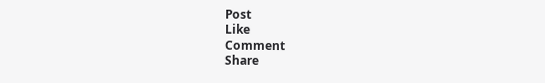Post
Like
Comment
Share